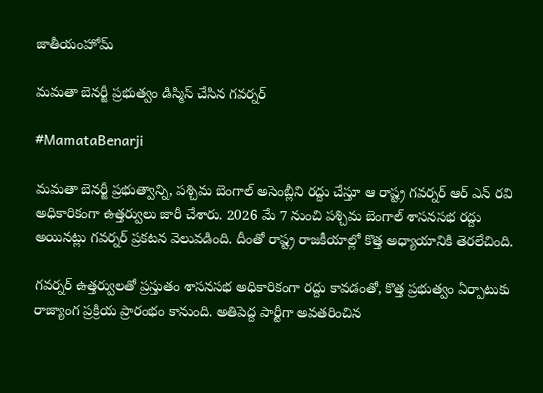జాతీయంహోమ్

మమతా బెనర్జీ ప్రభుత్వం డిస్మిస్ చేసిన గవర్నర్

#MamataBenarji

మమతా బెనర్జీ ప్రభుత్వాన్ని, పశ్చిమ బెంగాల్ అసెంబ్లీని రద్దు చేస్తూ ఆ రాష్ట్ర గవర్నర్ ఆర్ ఎన్ రవి అధికారికంగా ఉత్తర్వులు జారీ చేశారు. 2026 మే 7 నుంచి పశ్చిమ బెంగాల్ శాసనసభ రద్దు అయినట్లు గవర్నర్ ప్రకటన వెలువడింది. దీంతో రాష్ట్ర రాజకీయాల్లో కొత్త అధ్యాయానికి తెరలేచింది.

గవర్నర్ ఉత్తర్వులతో ప్రస్తుతం శాసనసభ అధికారికంగా రద్దు కావడంతో, కొత్త ప్రభుత్వం ఏర్పాటుకు రాజ్యాంగ ప్రక్రియ ప్రారంభం కానుంది. అతిపెద్ద పార్టీగా అవతరించిన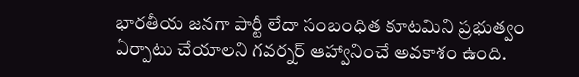భారతీయ జనగా పార్టీ లేదా సంబంధిత కూటమిని ప్రభుత్వం ఏర్పాటు చేయాలని గవర్నర్ ఆహ్వానించే అవకాశం ఉంది.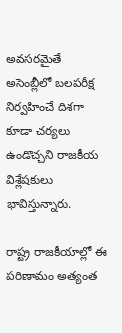అవసరమైతే అసెంబ్లీలో బలపరీక్ష నిర్వహించే దిశగా కూడా చర్యలు ఉండొచ్చని రాజకీయ విశ్లేషకులు భావిస్తున్నారు.

రాష్ట్ర రాజకీయాల్లో ఈ పరిణామం అత్యంత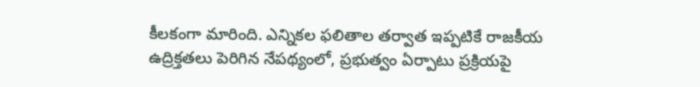కీలకంగా మారింది. ఎన్నికల ఫలితాల తర్వాత ఇప్పటికే రాజకీయ ఉద్రిక్తతలు పెరిగిన నేపథ్యంలో, ప్రభుత్వం ఏర్పాటు ప్రక్రియపై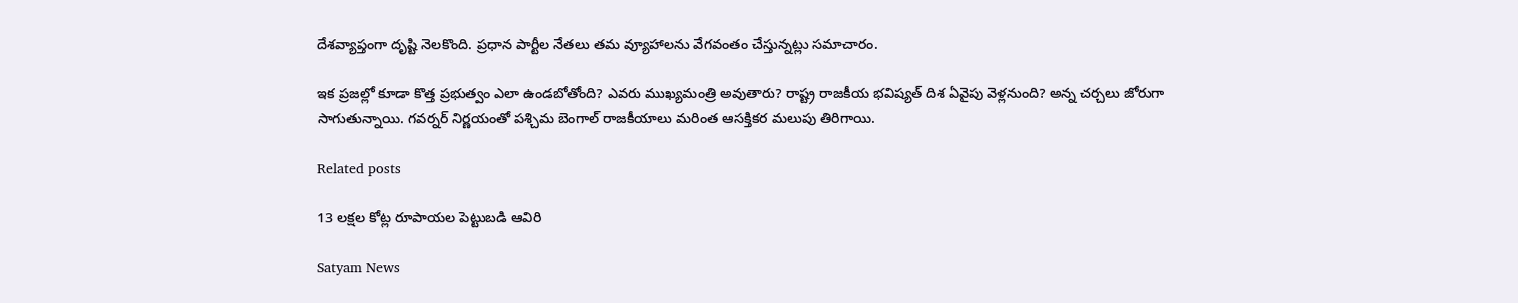దేశవ్యాప్తంగా దృష్టి నెలకొంది. ప్రధాన పార్టీల నేతలు తమ వ్యూహాలను వేగవంతం చేస్తున్నట్లు సమాచారం.

ఇక ప్రజల్లో కూడా కొత్త ప్రభుత్వం ఎలా ఉండబోతోంది? ఎవరు ముఖ్యమంత్రి అవుతారు? రాష్ట్ర రాజకీయ భవిష్యత్ దిశ ఏవైపు వెళ్లనుంది? అన్న చర్చలు జోరుగా సాగుతున్నాయి. గవర్నర్ నిర్ణయంతో పశ్చిమ బెంగాల్ రాజకీయాలు మరింత ఆసక్తికర మలుపు తిరిగాయి.

Related posts

13 లక్షల కోట్ల రూపాయల పెట్టుబడి ఆవిరి

Satyam News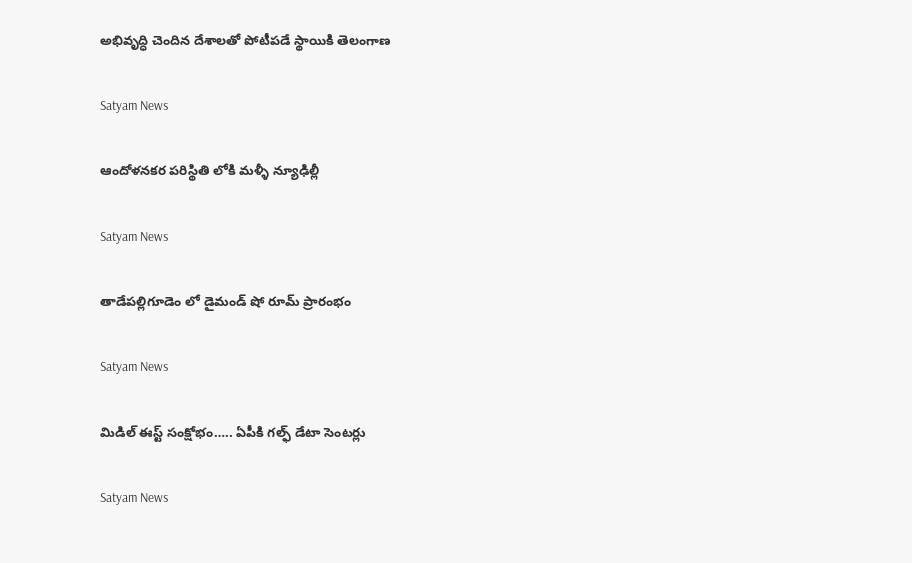అభివృద్ధి చెందిన దేశాలతో పోటీపడే స్థాయికి తెలంగాణ

Satyam News

ఆందోళనకర పరిస్థితి లోకి మళ్ళీ న్యూఢిల్లీ

Satyam News

తాడేపల్లిగూడెం లో డైమండ్ షో రూమ్ ప్రారంభం

Satyam News

మిడిల్‌ ఈస్ట్ సంక్షోభం….. ఏపీకి గల్ఫ్ డేటా సెంటర్లు

Satyam News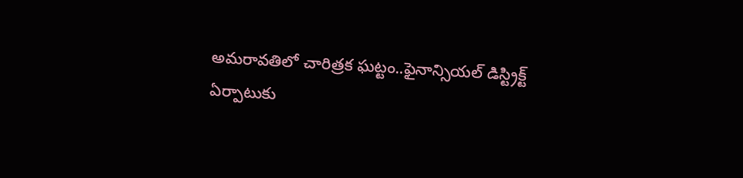అమరావతిలో చారిత్రక ఘట్టం..ఫైనాన్సియల్ డిస్ట్రిక్ట్ ఏర్పాటుకు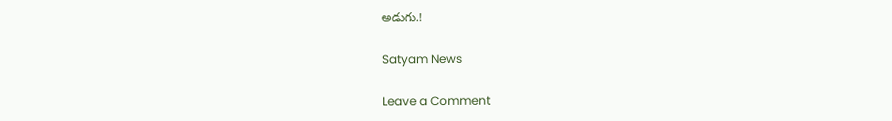అడుగు.!

Satyam News

Leave a Comment